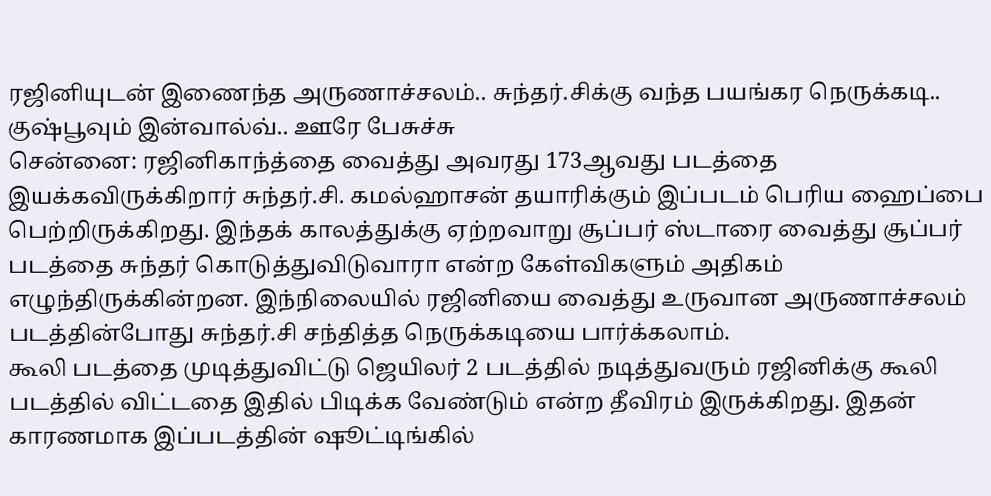ரஜினியுடன் இணைந்த அருணாச்சலம்.. சுந்தர்.சிக்கு வந்த பயங்கர நெருக்கடி.. குஷ்பூவும் இன்வால்வ்.. ஊரே பேசுச்சு
சென்னை: ரஜினிகாந்த்தை வைத்து அவரது 173ஆவது படத்தை இயக்கவிருக்கிறார் சுந்தர்.சி. கமல்ஹாசன் தயாரிக்கும் இப்படம் பெரிய ஹைப்பை பெற்றிருக்கிறது. இந்தக் காலத்துக்கு ஏற்றவாறு சூப்பர் ஸ்டாரை வைத்து சூப்பர் படத்தை சுந்தர் கொடுத்துவிடுவாரா என்ற கேள்விகளும் அதிகம் எழுந்திருக்கின்றன. இந்நிலையில் ரஜினியை வைத்து உருவான அருணாச்சலம் படத்தின்போது சுந்தர்.சி சந்தித்த நெருக்கடியை பார்க்கலாம்.
கூலி படத்தை முடித்துவிட்டு ஜெயிலர் 2 படத்தில் நடித்துவரும் ரஜினிக்கு கூலி படத்தில் விட்டதை இதில் பிடிக்க வேண்டும் என்ற தீவிரம் இருக்கிறது. இதன் காரணமாக இப்படத்தின் ஷூட்டிங்கில்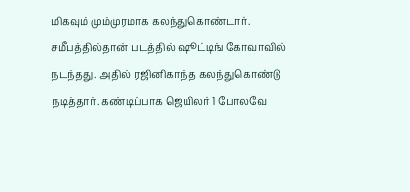மிகவும் மும்முரமாக கலந்துகொண்டார். சமீபத்தில்தான் படத்தில் ஷூட்டிங் கோவாவில் நடந்தது. அதில் ரஜினிகாந்த கலந்துகொண்டு நடித்தார். கண்டிப்பாக ஜெயிலர் 1 போலவே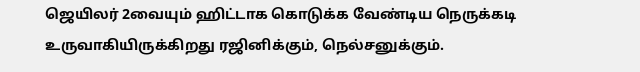ஜெயிலர் 2வையும் ஹிட்டாக கொடுக்க வேண்டிய நெருக்கடி உருவாகியிருக்கிறது ரஜினிக்கும், நெல்சனுக்கும்.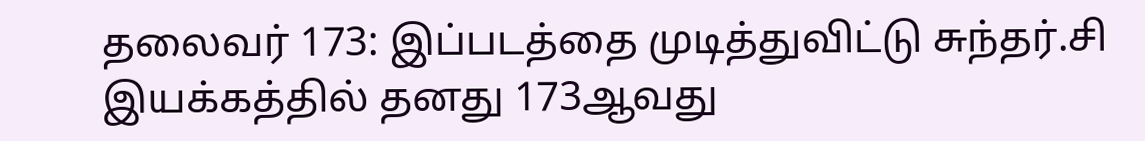தலைவர் 173: இப்படத்தை முடித்துவிட்டு சுந்தர்.சி இயக்கத்தில் தனது 173ஆவது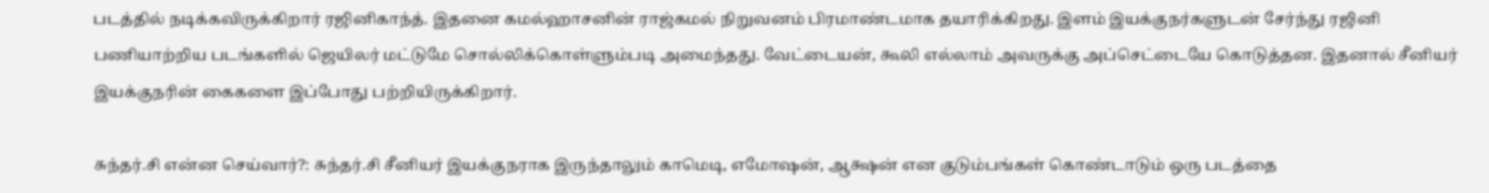படத்தில் நடிக்கவிருக்கிறார் ரஜினிகாந்த். இதனை கமல்ஹாசனின் ராஜ்கமல் நிறுவனம் பிரமாண்டமாக தயாரிக்கிறது. இளம் இயக்குநர்களுடன் சேர்ந்து ரஜினி பணியாற்றிய படங்களில் ஜெயிலர் மட்டுமே சொல்லிக்கொள்ளும்படி அமைந்தது. வேட்டையன், கூலி எல்லாம் அவருக்கு அப்செட்டையே கொடுத்தன. இதனால் சீனியர் இயக்குநரின் கைகளை இப்போது பற்றியிருக்கிறார்.

சுந்தர்.சி என்ன செய்வார்?: சுந்தர்.சி சீனியர் இயக்குநராக இருந்தாலும் காமெடி, எமோஷன், ஆக்ஷன் என குடும்பங்கள் கொண்டாடும் ஒரு படத்தை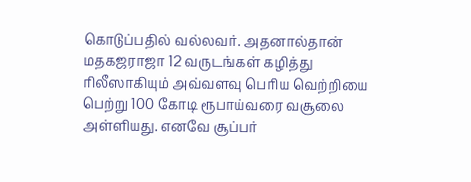கொடுப்பதில் வல்லவர். அதனால்தான் மதகஜராஜா 12 வருடங்கள் கழித்து ரிலீஸாகியும் அவ்வளவு பெரிய வெற்றியை பெற்று 100 கோடி ரூபாய்வரை வசூலை அள்ளியது. எனவே சூப்பர்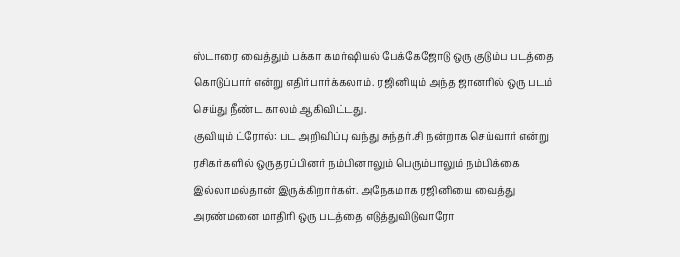ஸ்டாரை வைத்தும் பக்கா கமர்ஷியல் பேக்கேஜோடு ஒரு குடும்ப படத்தை கொடுப்பார் என்று எதிர்பார்க்கலாம். ரஜினியும் அந்த ஜானரில் ஒரு படம் செய்து நீண்ட காலம் ஆகிவிட்டது.
குவியும் ட்ரோல்: பட அறிவிப்பு வந்து சுந்தர்.சி நன்றாக செய்வார் என்று ரசிகர்களில் ஒருதரப்பினர் நம்பினாலும் பெரும்பாலும் நம்பிக்கை இல்லாமல்தான் இருக்கிறார்கள். அநேகமாக ரஜினியை வைத்து அரண்மனை மாதிரி ஒரு படத்தை எடுத்துவிடுவாரோ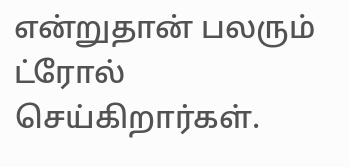என்றுதான் பலரும் ட்ரோல் செய்கிறார்கள்.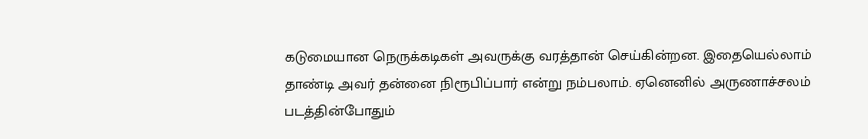கடுமையான நெருக்கடிகள் அவருக்கு வரத்தான் செய்கின்றன. இதையெல்லாம் தாண்டி அவர் தன்னை நிரூபிப்பார் என்று நம்பலாம். ஏனெனில் அருணாச்சலம் படத்தின்போதும்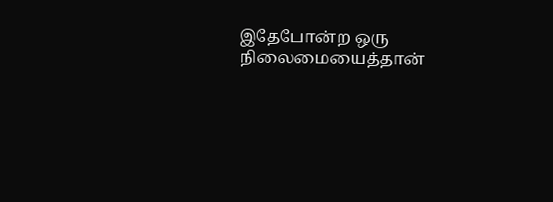இதேபோன்ற ஒரு நிலைமையைத்தான்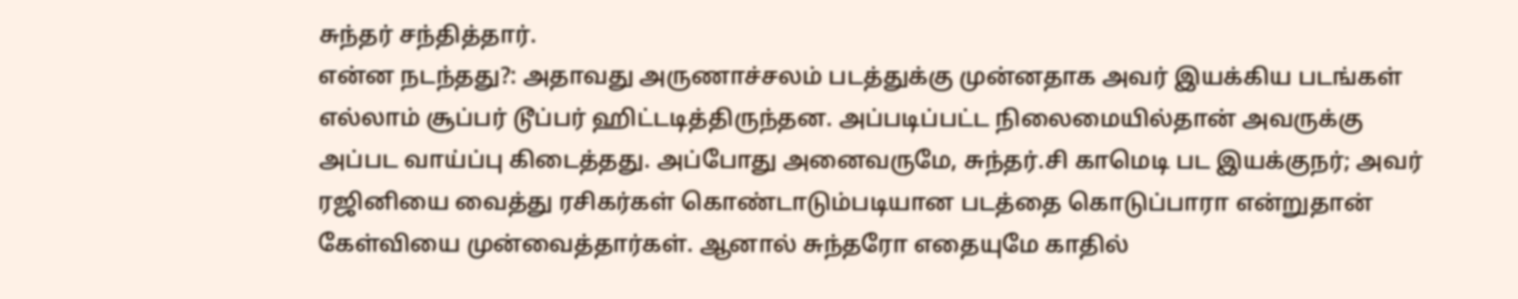சுந்தர் சந்தித்தார்.
என்ன நடந்தது?: அதாவது அருணாச்சலம் படத்துக்கு முன்னதாக அவர் இயக்கிய படங்கள் எல்லாம் சூப்பர் டூப்பர் ஹிட்டடித்திருந்தன. அப்படிப்பட்ட நிலைமையில்தான் அவருக்கு அப்பட வாய்ப்பு கிடைத்தது. அப்போது அனைவருமே, சுந்தர்.சி காமெடி பட இயக்குநர்; அவர் ரஜினியை வைத்து ரசிகர்கள் கொண்டாடும்படியான படத்தை கொடுப்பாரா என்றுதான் கேள்வியை முன்வைத்தார்கள். ஆனால் சுந்தரோ எதையுமே காதில்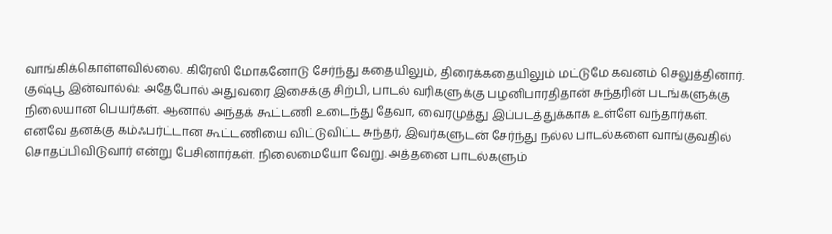வாங்கிக்கொள்ளவில்லை. கிரேஸி மோகனோடு சேர்ந்து கதையிலும், திரைக்கதையிலும் மட்டுமே கவனம் செலுத்தினார்.
குஷ்பூ இன்வால்வ்: அதேபோல் அதுவரை இசைக்கு சிற்பி, பாடல் வரிகளுக்கு பழனிபாரதிதான் சுந்தரின் படங்களுக்கு நிலையான பெயர்கள். ஆனால் அந்தக் கூட்டணி உடைந்து தேவா, வைரமுத்து இப்படத்துக்காக உள்ளே வந்தார்கள். எனவே தனக்கு கம்ஃபர்ட்டான கூட்டணியை விட்டுவிட்ட சுந்தர், இவர்களுடன் சேர்ந்து நல்ல பாடல்களை வாங்குவதில் சொதப்பிவிடுவார் என்று பேசினார்கள். நிலைமையோ வேறு. அத்தனை பாடல்களும்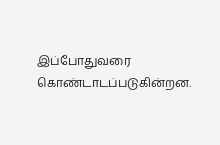இப்போதுவரை கொண்டாடப்படுகின்றன.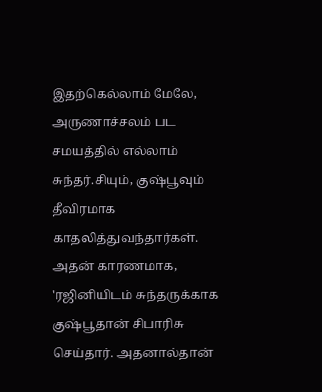இதற்கெல்லாம் மேலே, அருணாச்சலம் பட சமயத்தில் எல்லாம் சுந்தர்.சியும், குஷ்பூவும் தீவிரமாக காதலித்துவந்தார்கள். அதன் காரணமாக, 'ரஜினியிடம் சுந்தருக்காக குஷ்பூதான் சிபாரிசு செய்தார். அதனால்தான்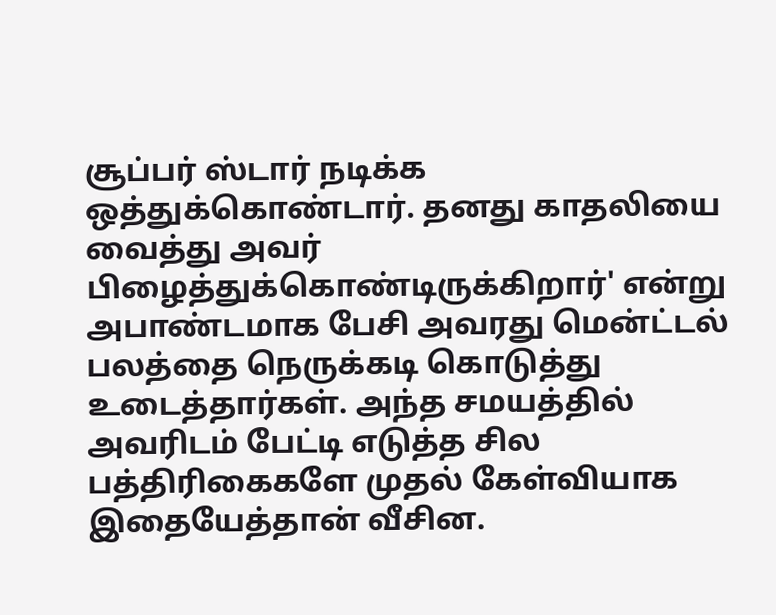சூப்பர் ஸ்டார் நடிக்க ஒத்துக்கொண்டார். தனது காதலியை வைத்து அவர் பிழைத்துக்கொண்டிருக்கிறார்' என்று அபாண்டமாக பேசி அவரது மென்ட்டல் பலத்தை நெருக்கடி கொடுத்து உடைத்தார்கள். அந்த சமயத்தில் அவரிடம் பேட்டி எடுத்த சில பத்திரிகைகளே முதல் கேள்வியாக இதையேத்தான் வீசின.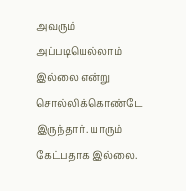அவரும் அப்படியெல்லாம் இல்லை என்று சொல்லிக்கொண்டே இருந்தார். யாரும் கேட்பதாக இல்லை.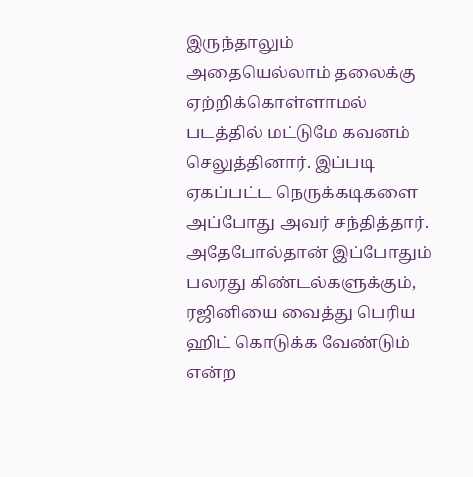இருந்தாலும் அதையெல்லாம் தலைக்கு ஏற்றிக்கொள்ளாமல் படத்தில் மட்டுமே கவனம் செலுத்தினார். இப்படி ஏகப்பட்ட நெருக்கடிகளை அப்போது அவர் சந்தித்தார். அதேபோல்தான் இப்போதும் பலரது கிண்டல்களுக்கும், ரஜினியை வைத்து பெரிய ஹிட் கொடுக்க வேண்டும் என்ற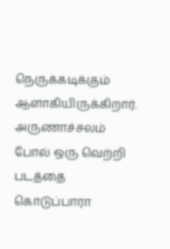நெருக்கடிக்கும் ஆளாகியிருக்கிறார். அருணாச்சலம் போல் ஒரு வெற்றி படத்தை கொடுப்பாரா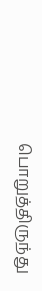பொறுத்திருந்து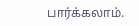பார்க்கலாம்.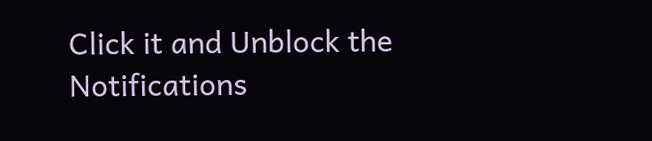Click it and Unblock the Notifications